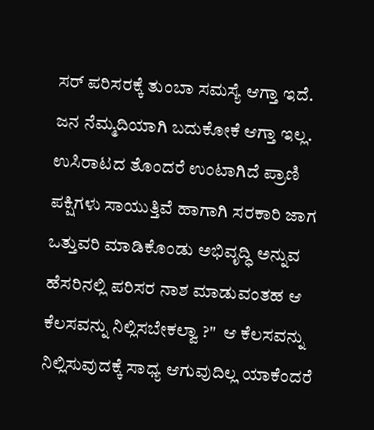ಸರ್ ಪರಿಸರಕ್ಕೆ ತುಂಬಾ ಸಮಸ್ಯೆ ಆಗ್ತಾ ಇದೆ. ಜನ ನೆಮ್ಮದಿಯಾಗಿ ಬದುಕೋಕೆ ಆಗ್ತಾ ಇಲ್ಲ. ಉಸಿರಾಟದ ತೊಂದರೆ ಉಂಟಾಗಿದೆ ಪ್ರಾಣಿ ಪಕ್ಷಿಗಳು ಸಾಯುತ್ತಿವೆ ಹಾಗಾಗಿ ಸರಕಾರಿ ಜಾಗ ಒತ್ತುವರಿ ಮಾಡಿಕೊಂಡು ಅಭಿವೃದ್ಧಿ ಅನ್ನುವ ಹೆಸರಿನಲ್ಲಿ ಪರಿಸರ ನಾಶ ಮಾಡುವಂತಹ ಆ ಕೆಲಸವನ್ನು ನಿಲ್ಲಿಸಬೇಕಲ್ವಾ ?"  ಆ ಕೆಲಸವನ್ನು ನಿಲ್ಲಿಸುವುದಕ್ಕೆ ಸಾಧ್ಯ ಆಗುವುದಿಲ್ಲ ಯಾಕೆಂದರೆ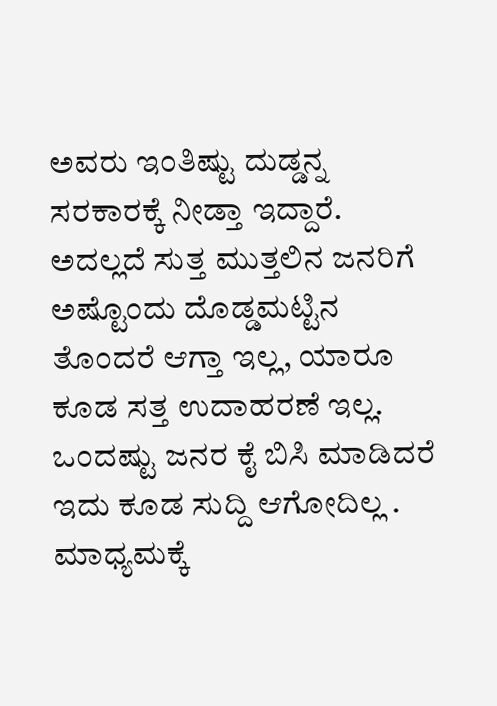ಅವರು ಇಂತಿಷ್ಟು ದುಡ್ಡನ್ನ ಸರಕಾರಕ್ಕೆ ನೀಡ್ತಾ ಇದ್ದಾರೆ. ಅದಲ್ಲದೆ ಸುತ್ತ ಮುತ್ತಲಿನ ಜನರಿಗೆ ಅಷ್ಟೊಂದು ದೊಡ್ಡಮಟ್ಟಿನ ತೊಂದರೆ ಆಗ್ತಾ ಇಲ್ಲ, ಯಾರೂ ಕೂಡ ಸತ್ತ ಉದಾಹರಣೆ ಇಲ್ಲ. ಒಂದಷ್ಟು ಜನರ ಕೈ ಬಿಸಿ ಮಾಡಿದರೆ ಇದು ಕೂಡ ಸುದ್ದಿ ಆಗೋದಿಲ್ಲ . ಮಾಧ್ಯಮಕ್ಕೆ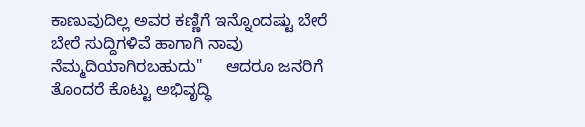ಕಾಣುವುದಿಲ್ಲ ಅವರ ಕಣ್ಣಿಗೆ ಇನ್ನೊಂದಷ್ಟು ಬೇರೆ ಬೇರೆ ಸುದ್ದಿಗಳಿವೆ ಹಾಗಾಗಿ ನಾವು ನೆಮ್ಮದಿಯಾಗಿರಬಹುದು"     ಆದರೂ ಜನರಿಗೆ ತೊಂದರೆ ಕೊಟ್ಟು ಅಭಿವೃದ್ಧಿ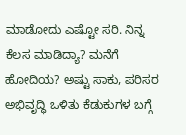ಮಾಡೋದು ಎಷ್ಟೋ ಸರಿ. ನಿನ್ನ ಕೆಲಸ ಮಾಡಿದ್ಯಾ? ಮನೆಗೆ ಹೋದಿಯ? ಅಷ್ಟು ಸಾಕು, ಪರಿಸರ ಅಭಿವೃದ್ಧಿ ಒಳಿತು ಕೆಡುಕುಗಳ ಬಗ್ಗೆ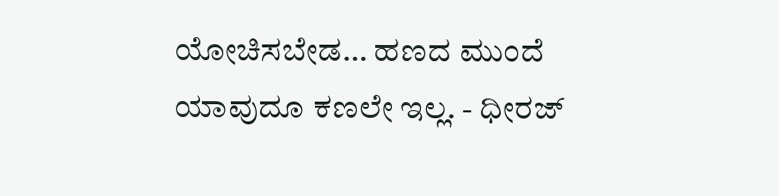ಯೋಚಿಸಬೇಡ… ಹಣದ ಮುಂದೆ ಯಾವುದೂ ಕಣಲೇ ಇಲ್ಲ. - ಧೀರಜ್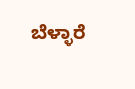ಬೆಳ್ಳಾರೆ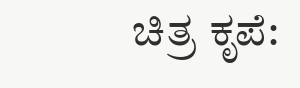ಚಿತ್ರ ಕೃಪೆ: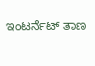ಇಂಟರ್ನೆಟ್ ತಾಣ